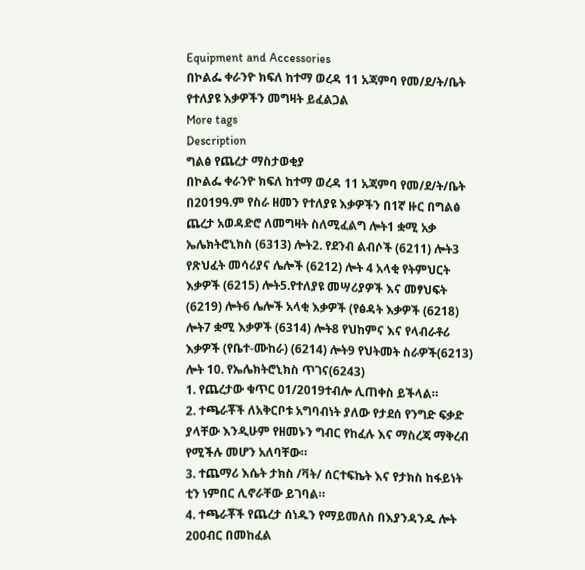Equipment and Accessories
በኮልፌ ቀራንዮ ክፍለ ከተማ ወረዳ 11 አጃምባ የመ/ደ/ት/ቤት የተለያዩ እቃዎችን መግዛት ይፈልጋል
More tags
Description
ግልፅ የጨረታ ማስታወቂያ
በኮልፌ ቀራንዮ ክፍለ ከተማ ወረዳ 11 አጃምባ የመ/ደ/ት/ቤት በ2019ዓ.ም የስራ ዘመን የተለያዩ እቃዎችን በ1ኛ ዙር በግልፅ ጨረታ አወዳድሮ ለመግዛት ስለሚፈልግ ሎት1 ቋሚ አቃ ኤሌክትሮኒክስ (6313) ሎት2. የደንብ ልብሶች (6211) ሎት3 የጽህፈት መሳሪያና ሌሎች (6212) ሎት 4 አላቂ የትምህርት እቃዎች (6215) ሎት5.የተለያዩ መሣሪያዎች እና መፃህፍት (6219) ሎት6 ሌሎች አላቂ እቃዎች (የፅዳት እቃዎች (6218) ሎት7 ቋሚ እቃዎች (6314) ሎት8 የህከምና እና የላብራቶሪ እቃዎች (የቤተ-ሙከራ) (6214) ሎት9 የህትመት ስራዎች(6213) ሎት 10. የኤሌክትሮኒክስ ጥገና(6243)
1. የጨረታው ቁጥር 01/2019ተብሎ ሊጠቀስ ይችላል።
2. ተጫራቾች ለአቅርቦቱ አግባብነት ያለው የታደሰ የንግድ ፍቃድ ያላቸው እንዲሁም የዘመኑን ግብር የከፈሉ እና ማስረጃ ማቅረብ የሚችሉ መሆን አለባቸው።
3. ተጨማሪ እሴት ታክስ /ቫት/ ሰርተፍኬት እና የታክስ ከፋይነት ቲን ነምበር ሊኖራቸው ይገባል።
4. ተጫራቾች የጨረታ ሰነዱን የማይመለስ በእያንዳንዱ ሎት 200ብር በመከፈል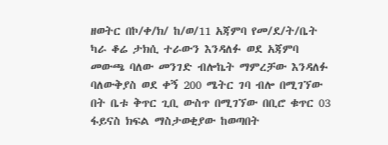ዘወትር በኮ/ቀ/ክ/ ከ/ወ/11 አጃምባ የመ/ደ/ት/ቤት ካራ ቆሬ ታክሲ ተራውን እንዳለፉ ወደ አጃምባ መውጫ ባለው መንገድ ብሎኬት ማምረቻው እንዳለፉ ባለውቅያስ ወደ ቀኝ 200 ሜትር ገባ ብሎ በሚገኘው በት ቤቱ ቅጥር ጊቢ ውስጥ በሚገኘው በቢሮ ቁጥር 03 ፋይናስ ክፍል ማስታወቂያው ከወጣበት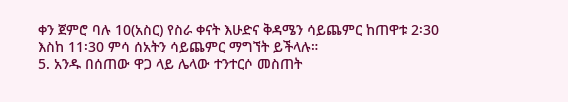ቀን ጀምሮ ባሉ 10(አስር) የስራ ቀናት እሁድና ቅዳሜን ሳይጨምር ከጠዋቱ 2፡30 እስከ 11፡30 ምሳ ሰአትን ሳይጨምር ማግኘት ይችላሉ።
5. አንዱ በሰጠው ዋጋ ላይ ሌላው ተንተርሶ መስጠት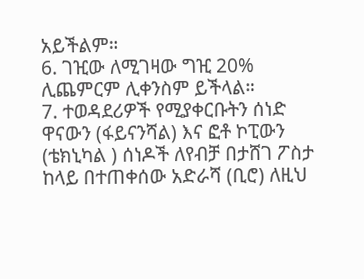አይችልም።
6. ገዢው ለሚገዛው ግዢ 20% ሊጨምርም ሊቀንስም ይችላል።
7. ተወዳደሪዎች የሚያቀርቡትን ሰነድ ዋናውን (ፋይናንሻል) እና ፎቶ ኮፒውን (ቴክኒካል ) ሰነዶች ለየብቻ በታሸገ ፖስታ ከላይ በተጠቀሰው አድራሻ (ቢሮ) ለዚህ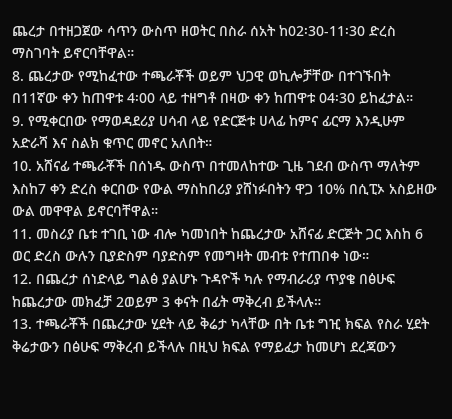ጨረታ በተዘጋጀው ሳጥን ውስጥ ዘወትር በስራ ሰአት ከ02፡30-11፡30 ድረስ ማስገባት ይኖርባቸዋል።
8. ጨረታው የሚከፈተው ተጫራቾች ወይም ህጋዊ ወኪሎቻቸው በተገኙበት በ11ኛው ቀን ከጠዋቱ 4፡00 ላይ ተዘግቶ በዛው ቀን ከጠዋቱ 04፡30 ይከፈታል።
9. የሚቀርበው የማወዳደሪያ ሀሳብ ላይ የድርጅቱ ሀላፊ ከምና ፊርማ እንዲሁም አድራሻ እና ስልክ ቁጥር መኖር አለበት።
10. አሸናፊ ተጫራቾች በሰነዱ ውስጥ በተመለከተው ጊዜ ገደብ ውስጥ ማለትም እስከ7 ቀን ድረስ ቀርበው የውል ማስከበሪያ ያሸነፉበትን ዋጋ 10% በሲፒኦ አስይዘው ውል መዋዋል ይኖርባቸዋል።
11. መስሪያ ቤቱ ተገቢ ነው ብሎ ካመነበት ከጨረታው አሸናፊ ድርጅት ጋር እስከ 6 ወር ድረስ ውሉን ቢያድስም ባያድስም የመግዛት መብቱ የተጠበቀ ነው።
12. በጨረታ ሰነድላይ ግልፅ ያልሆኑ ጉዳዮች ካሉ የማብራሪያ ጥያቄ በፅሁፍ ከጨረታው መክፈቻ 2ወይም 3 ቀናት በፊት ማቅረብ ይችላሉ።
13. ተጫራቾች በጨረታው ሂደት ላይ ቅሬታ ካላቸው በት ቤቱ ግዢ ክፍል የስራ ሂደት ቅሬታውን በፅሁፍ ማቅረብ ይችላሉ በዚህ ክፍል የማይፈታ ከመሆነ ደረጃውን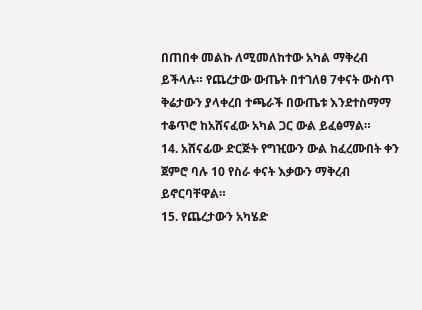በጠበቀ መልኩ ለሚመለከተው አካል ማቅረብ ይችላሉ። የጨረታው ውጤት በተገለፀ 7ቀናት ውስጥ ቅሬታውን ያላቀረበ ተጫራች በውጤቱ እንደተስማማ ተቆጥሮ ከአሸናፈው አካል ጋር ውል ይፈፅማል።
14. አሸናፊው ድርጅት የግዢውን ውል ከፈረሙበት ቀን ጀምሮ ባሉ 10 የስራ ቀናት እቃውን ማቅረብ ይኖርባቸዋል።
15. የጨረታውን አካሄድ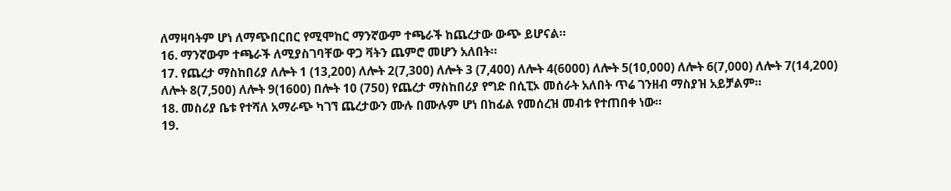ለማዛባትም ሆነ ለማጭበርበር የሚሞከር ማንኛውም ተጫራች ከጨረታው ውጭ ይሆናል።
16. ማንኛውም ተጫራች ለሚያስገባቸው ዋጋ ቫትን ጨምሮ መሆን አለበት።
17. የጨረታ ማስከበሪያ ለሎት 1 (13,200) ለሎት 2(7,300) ለሎት 3 (7,400) ለሎት 4(6000) ለሎት 5(10,000) ለሎት 6(7,000) ለሎት 7(14,200) ለሎት 8(7,500) ለሎት 9(1600) በሎት 10 (750) የጨረታ ማስከበሪያ የግድ በሲፒኦ መሰራት አለበት ጥሬ ገንዘብ ማስያዝ አይቻልም።
18. መስሪያ ቤቱ የተሻለ አማራጭ ካገኘ ጨረታውን ሙሉ በሙሉም ሆነ በከፊል የመሰረዝ መብቱ የተጠበቀ ነው።
19.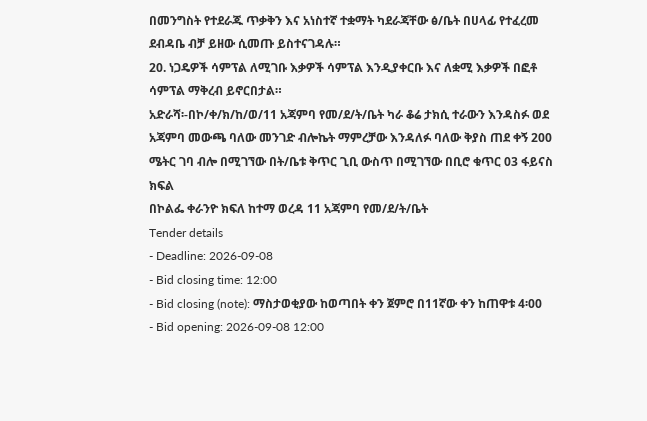በመንግስት የተደራጁ ጥቃቅን እና አነስተኛ ተቋማት ካደራጃቸው ፅ/ቤት በሀላፊ የተፈረመ ደብዳቤ ብቻ ይዘው ሲመጡ ይስተናገዳሉ።
20. ነጋዴዎች ሳምፕል ለሚገቡ እቃዎች ሳምፕል እንዲያቀርቡ እና ለቋሚ እቃዎች በፎቶ ሳምፕል ማቅረብ ይኖርበታል።
አድራሻ፡-በኮ/ቀ/ክ/ከ/ወ/11 አጃምባ የመ/ደ/ት/ቤት ካራ ቆሬ ታክሲ ተራውን እንዳስፉ ወደ አጃምባ መውጫ ባለው መንገድ ብሎኬት ማምረቻው እንዳለፉ ባለው ቅያስ ጠደ ቀኝ 200 ሜትር ገባ ብሎ በሚገኘው በት/ቤቱ ቅጥር ጊቢ ውስጥ በሚገኘው በቢሮ ቁጥር 03 ፋይናስ ክፍል
በኮልፌ ቀራንዮ ክፍለ ከተማ ወረዳ 11 አጃምባ የመ/ደ/ት/ቤት
Tender details
- Deadline: 2026-09-08
- Bid closing time: 12:00
- Bid closing (note): ማስታወቂያው ከወጣበት ቀን ጀምሮ በ11ኛው ቀን ከጠዋቱ 4፡00
- Bid opening: 2026-09-08 12:00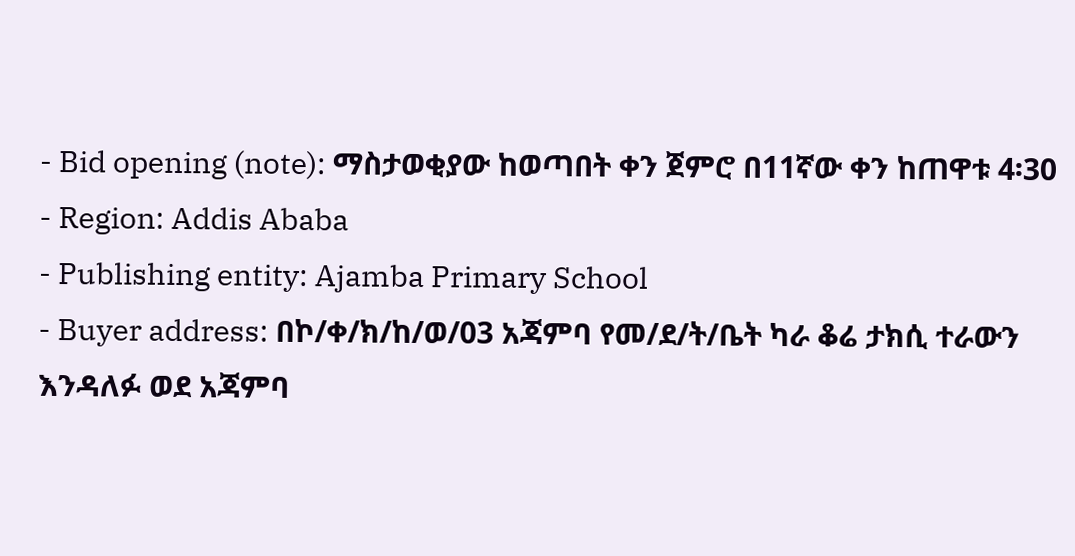- Bid opening (note): ማስታወቂያው ከወጣበት ቀን ጀምሮ በ11ኛው ቀን ከጠዋቱ 4፡30
- Region: Addis Ababa
- Publishing entity: Ajamba Primary School
- Buyer address: በኮ/ቀ/ክ/ከ/ወ/03 አጃምባ የመ/ደ/ት/ቤት ካራ ቆሬ ታክሲ ተራውን እንዳለፉ ወደ አጃምባ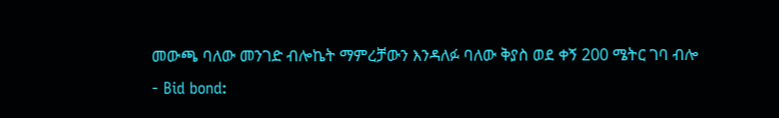መውጫ ባለው መንገድ ብሎኬት ማምረቻውን እንዳለፉ ባለው ቅያስ ወደ ቀኝ 200 ሜትር ገባ ብሎ
- Bid bond: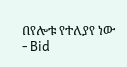በየሎቱ የተለያየ ነው
- Bid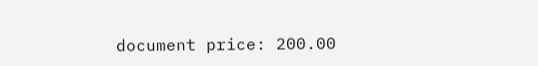document price: 200.00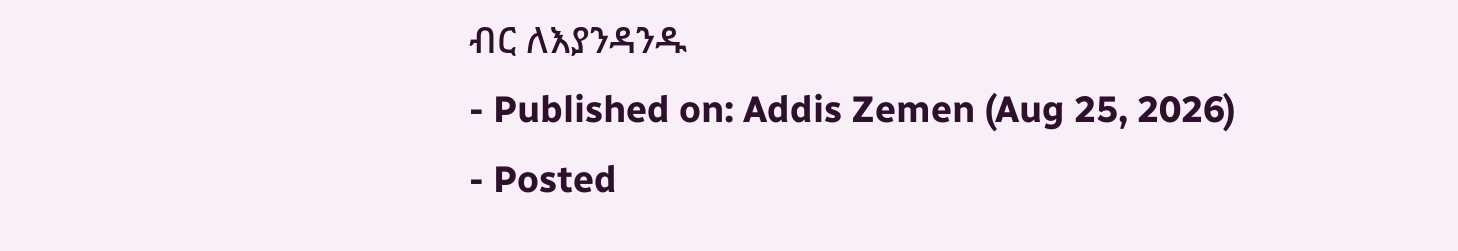ብር ለእያንዳንዱ
- Published on: Addis Zemen (Aug 25, 2026)
- Posted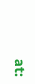at: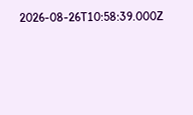2026-08-26T10:58:39.000Z